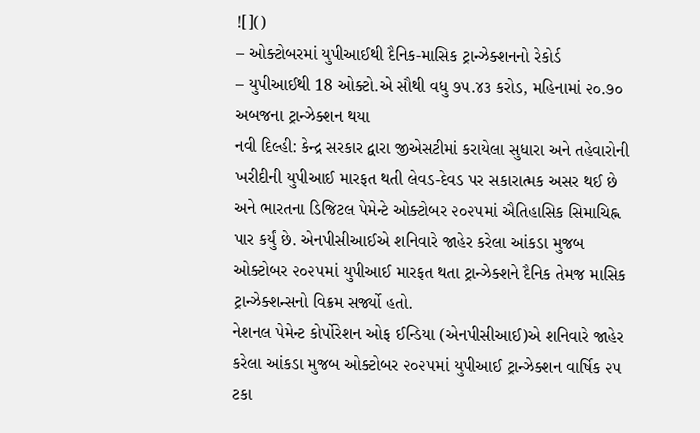![]()
– ઓક્ટોબરમાં યુપીઆઈથી દૈનિક-માસિક ટ્રાન્ઝેક્શનનો રેકોર્ડ
– યુપીઆઈથી 18 ઓક્ટો.એ સૌથી વધુ ૭૫.૪૩ કરોડ, મહિનામાં ૨૦.૭૦ અબજના ટ્રાન્ઝેક્શન થયા
નવી દિલ્હી: કેન્દ્ર સરકાર દ્વારા જીએસટીમાં કરાયેલા સુધારા અને તહેવારોની ખરીદીની યુપીઆઈ મારફત થતી લેવડ-દેવડ પર સકારાત્મક અસર થઈ છે અને ભારતના ડિજિટલ પેમેન્ટે ઓક્ટોબર ૨૦૨૫માં ઐતિહાસિક સિમાચિહ્ન પાર કર્યું છે. એનપીસીઆઈએ શનિવારે જાહેર કરેલા આંકડા મુજબ ઓક્ટોબર ૨૦૨૫માં યુપીઆઈ મારફત થતા ટ્રાન્ઝેક્શને દૈનિક તેમજ માસિક ટ્રાન્ઝેક્શન્સનો વિક્રમ સર્જ્યો હતો.
નેશનલ પેમેન્ટ કોર્પોરેશન ઓફ ઈન્ડિયા (એનપીસીઆઈ)એ શનિવારે જાહેર કરેલા આંકડા મુજબ ઓક્ટોબર ૨૦૨૫માં યુપીઆઈ ટ્રાન્ઝેક્શન વાર્ષિક ૨૫ ટકા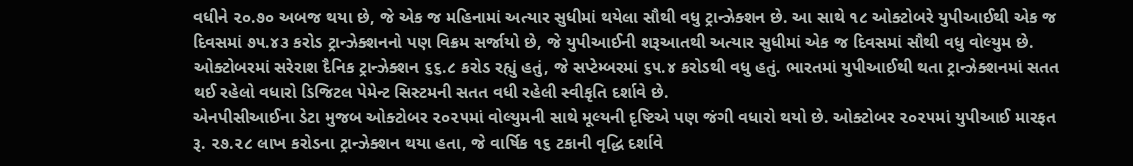વધીને ૨૦.૭૦ અબજ થયા છે, જે એક જ મહિનામાં અત્યાર સુધીમાં થયેલા સૌથી વધુ ટ્રાન્ઝેક્શન છે. આ સાથે ૧૮ ઓક્ટોબરે યુપીઆઈથી એક જ દિવસમાં ૭૫.૪૩ કરોડ ટ્રાન્ઝેક્શનનો પણ વિક્રમ સર્જાયો છે, જે યુપીઆઈની શરૂઆતથી અત્યાર સુધીમાં એક જ દિવસમાં સૌથી વધુ વોલ્યુમ છે. ઓક્ટોબરમાં સરેરાશ દૈનિક ટ્રાન્ઝેક્શન ૬૬.૮ કરોડ રહ્યું હતું, જે સપ્ટેમ્બરમાં ૬૫.૪ કરોડથી વધુ હતું. ભારતમાં યુપીઆઈથી થતા ટ્રાન્ઝેક્શનમાં સતત થઈ રહેલો વધારો ડિજિટલ પેમેન્ટ સિસ્ટમની સતત વધી રહેલી સ્વીકૃતિ દર્શાવે છે.
એનપીસીઆઈના ડેટા મુજબ ઓક્ટોબર ૨૦૨૫માં વોલ્યુમની સાથે મૂલ્યની દૃષ્ટિએ પણ જંગી વધારો થયો છે. ઓક્ટોબર ૨૦૨૫માં યુપીઆઈ મારફત રૂ. ૨૭.૨૮ લાખ કરોડના ટ્રાન્ઝેક્શન થયા હતા, જે વાર્ષિક ૧૬ ટકાની વૃદ્ધિ દર્શાવે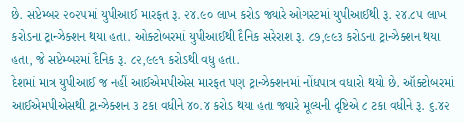છે. સપ્ટેમ્બર ૨૦૨૫માં યુપીઆઈ મારફત રૂ. ૨૪.૯૦ લાખ કરોડ જ્યારે ઓગસ્ટમાં યુપીઆઈથી રૂ. ૨૪.૮૫ લાખ કરોડના ટ્રાન્ઝેક્શન થયા હતા. ઓક્ટોબરમાં યુપીઆઈથી દૈનિક સરેરાશ રૂ. ૮૭,૯૯૩ કરોડના ટ્રાન્ઝેક્શન થયા હતા, જે સપ્ટેમ્બરમાં દૈનિક રૂ. ૮૨,૯૯૧ કરોડથી વધુ હતા.
દેશમાં માત્ર યુપીઆઈ જ નહીં આઈએમપીએસ મારફત પણ ટ્રાન્ઝેક્શનમાં નોંધપાત્ર વધારો થયો છે. ઑક્ટોબરમાં આઈએમપીએસથી ટ્રાન્ઝેક્શન ૩ ટકા વધીને ૪૦.૪ કરોડ થયા હતા જ્યારે મૂલ્યની દૃષ્ટિએ ૮ ટકા વધીને રૂ. ૬.૪૨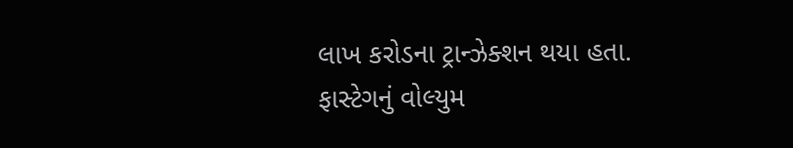લાખ કરોડના ટ્રાન્ઝેક્શન થયા હતા. ફાસ્ટેગનું વોલ્યુમ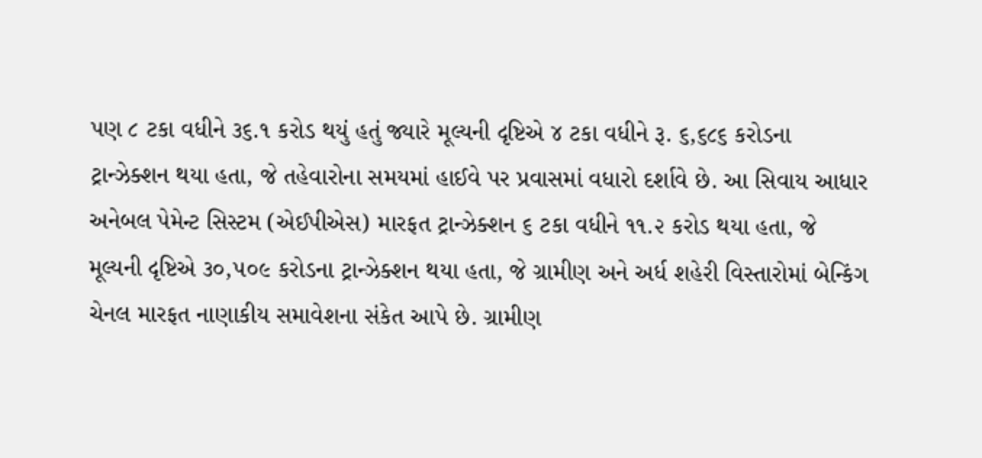પણ ૮ ટકા વધીને ૩૬.૧ કરોડ થયું હતું જ્યારે મૂલ્યની દૃષ્ટિએ ૪ ટકા વધીને રૂ. ૬,૬૮૬ કરોડના ટ્રાન્ઝેક્શન થયા હતા, જે તહેવારોના સમયમાં હાઈવે પર પ્રવાસમાં વધારો દર્શાવે છે. આ સિવાય આધાર અનેબલ પેમેન્ટ સિસ્ટમ (એઈપીએસ) મારફત ટ્રાન્ઝેક્શન ૬ ટકા વધીને ૧૧.૨ કરોડ થયા હતા, જે મૂલ્યની દૃષ્ટિએ ૩૦,૫૦૯ કરોડના ટ્રાન્ઝેક્શન થયા હતા, જે ગ્રામીણ અને અર્ધ શહેરી વિસ્તારોમાં બેન્કિંગ ચેનલ મારફત નાણાકીય સમાવેશના સંકેત આપે છે. ગ્રામીણ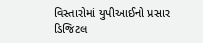વિસ્તારોમાં યુપીઆઈનો પ્રસાર ડિજિટલ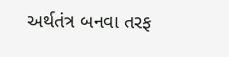અર્થતંત્ર બનવા તરફ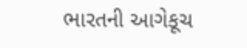ભારતની આગેકૂચ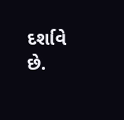દર્શાવે છે.